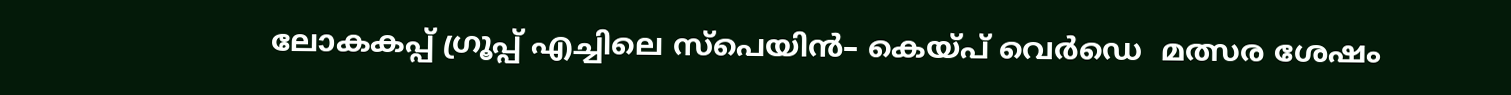ലോകകപ്പ് ഗ്രൂപ്പ് എച്ചിലെ സ്പെയിന്‍– കെയ്പ് വെർ‍ഡെ  മത്സര ശേഷം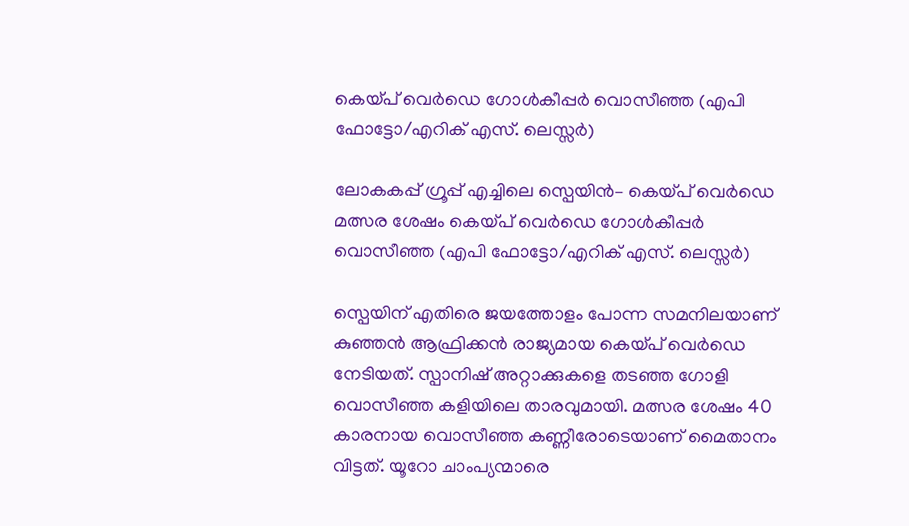കെയ്പ് വെർഡെ ഗോൾകീപ്പർ വൊസീഞ്ഞ (എപി ഫോട്ടോ/എറിക് എസ്. ലെസ്സർ)

ലോകകപ്പ് ഗ്രൂപ്പ് എച്ചിലെ സ്പെയിന്‍– കെയ്പ് വെർ‍ഡെ മത്സര ശേഷം കെയ്പ് വെർഡെ ഗോൾകീപ്പർ വൊസീഞ്ഞ (എപി ഫോട്ടോ/എറിക് എസ്. ലെസ്സർ)

സ്പെയിന് എതിരെ ജയത്തോളം പോന്ന സമനിലയാണ് കുഞ്ഞന്‍ ആഫ്രിക്കന്‍ രാജ്യമായ കെയ്പ് വെര്‍ഡെ നേടിയത്. സ്പാനിഷ് അറ്റാക്കുകളെ തടഞ്ഞ ഗോളി വൊസീഞ്ഞ കളിയിലെ താരവുമായി. മത്സര ശേഷം 40 കാരനായ വൊസീഞ്ഞ കണ്ണീരോടെയാണ് മൈതാനം വിട്ടത്. യൂറോ ചാംപ്യന്മാരെ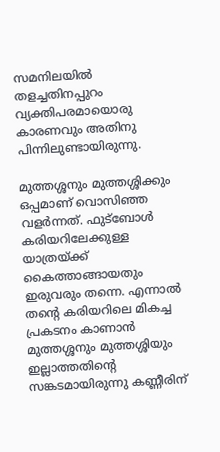സമനിലയില്‍ തളച്ചതിനപ്പുറം വ്യക്തിപരമായൊരു കാരണവും അതിനു പിന്നിലുണ്ടായിരുന്നു.

മുത്തശ്ശനും മുത്തശ്ശിക്കും ഒപ്പമാണ് വൊസിഞ്ഞ വളര്‍ന്നത്. ഫുട്ബോള്‍ കരിയറിലേക്കുള്ള യാത്രയ്ക്ക് കൈത്താങ്ങായതും ഇരുവരും തന്നെ. എന്നാല്‍ തന്‍റെ കരിയറിലെ മികച്ച പ്രകടനം കാണാന്‍ മുത്തശ്ശനും മുത്തശ്ശിയും ഇല്ലാത്തതിന്‍റെ സങ്കടമായിരുന്നു കണ്ണീരിന്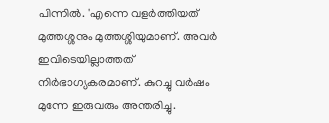പിന്നില്‍. 'എന്നെ വളര്‍ത്തിയത് മുത്തശ്ശനും മുത്തശ്ശിയുമാണ്. അവര്‍ ഇവിടെയില്ലാത്തത് നിര്‍ഭാഗ്യകരമാണ്. കുറച്ചു വര്‍ഷം മുന്നേ ഇരുവരും അന്തരിച്ചു.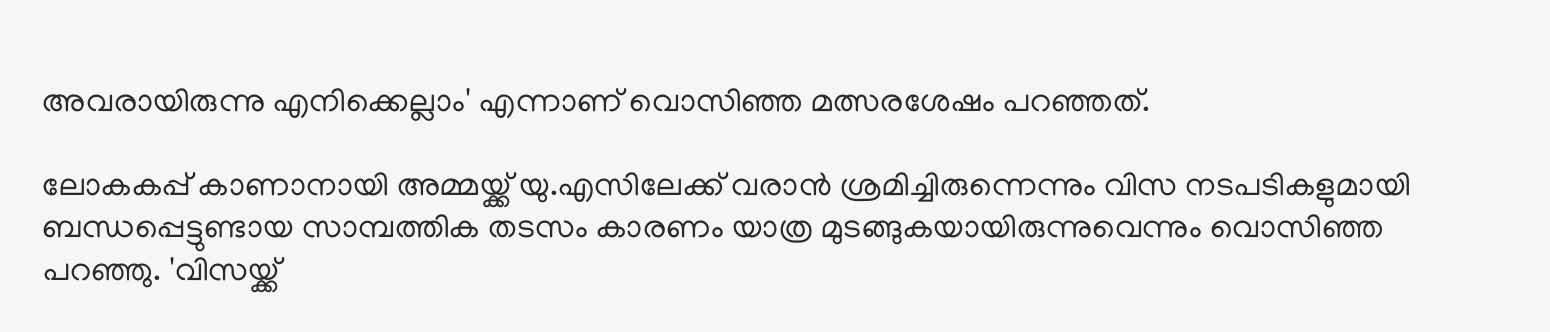അവരായിരുന്നു എനിക്കെല്ലാം' എന്നാണ് വൊസിഞ്ഞ മത്സരശേഷം പറഞ്ഞത്.

ലോകകപ്പ് കാണാനായി അമ്മയ്ക്ക് യു.എസിലേക്ക് വരാന്‍ ശ്രമിച്ചിരുന്നെന്നും വിസ നടപടികളുമായി ബന്ധപ്പെട്ടുണ്ടായ സാമ്പത്തിക തടസം കാരണം യാത്ര മുടങ്ങുകയായിരുന്നുവെന്നും വൊസിഞ്ഞ പറഞ്ഞു. 'വിസയ്ക്ക്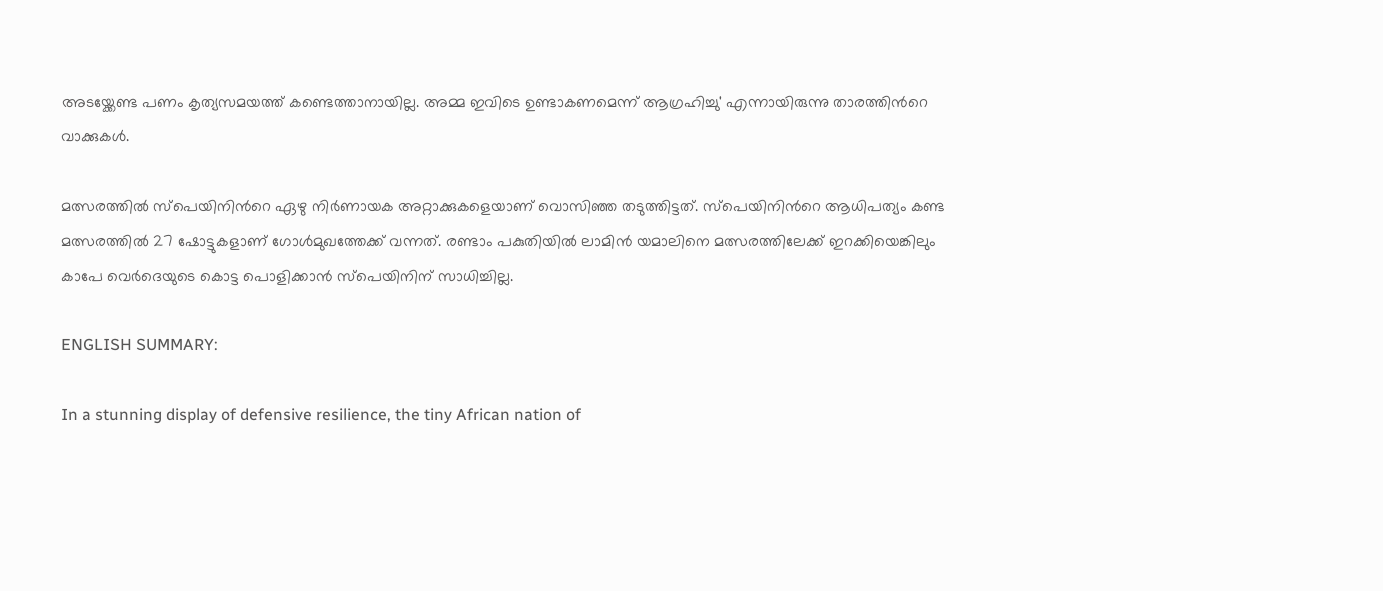അടയ്ക്കേണ്ട പണം കൃത്യസമയത്ത് കണ്ടെത്താനായില്ല. അമ്മ ഇവിടെ ഉണ്ടാകണമെന്ന് ആഗ്രഹിച്ചു' എന്നായിരുന്നു താരത്തിന്‍റെ വാക്കുകള്‍.

മത്സരത്തില്‍ സ്പെയിനിന്‍റെ ഏഴു നിര്‍ണായക അറ്റാക്കുകളെയാണ് വൊസിഞ്ഞ തടുത്തിട്ടത്. സ്പെയിനിന്‍റെ ആധിപത്യം കണ്ട മത്സരത്തില്‍ 27 ഷോട്ടുകളാണ് ഗോള്‍മുഖത്തേക്ക് വന്നത്. രണ്ടാം പകുതിയില്‍ ലാമിൻ യമാലിനെ മത്സരത്തിലേക്ക് ഇറക്കിയെങ്കിലും കാപേ വെര്‍ദെയുടെ കൊട്ട പൊളിക്കാന്‍ സ്പെയിനിന് സാധിച്ചില്ല.

ENGLISH SUMMARY:

In a stunning display of defensive resilience, the tiny African nation of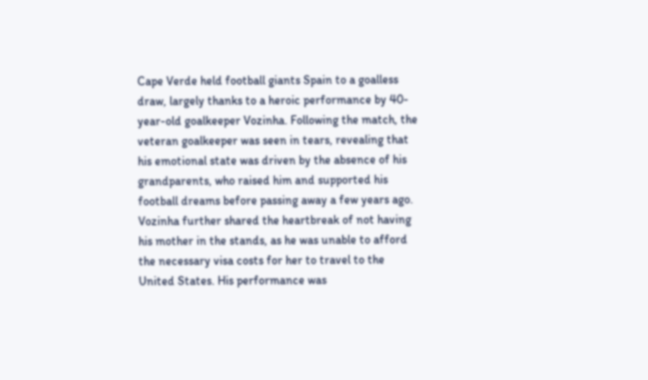Cape Verde held football giants Spain to a goalless draw, largely thanks to a heroic performance by 40-year-old goalkeeper Vozinha. Following the match, the veteran goalkeeper was seen in tears, revealing that his emotional state was driven by the absence of his grandparents, who raised him and supported his football dreams before passing away a few years ago. Vozinha further shared the heartbreak of not having his mother in the stands, as he was unable to afford the necessary visa costs for her to travel to the United States. His performance was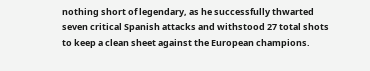nothing short of legendary, as he successfully thwarted seven critical Spanish attacks and withstood 27 total shots to keep a clean sheet against the European champions.